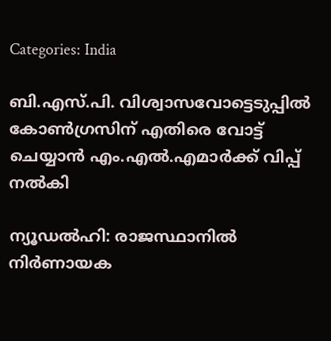Categories: India

ബി.എസ്.പി. വിശ്വാസവോട്ടെടുപ്പില്‍ കോണ്‍ഗ്രസിന് എതിരെ വോട്ട് ചെയ്യാന്‍ എം.എല്‍.എമാര്‍ക്ക് വിപ്പ് നല്‍കി

ന്യൂഡല്‍ഹി: രാജസ്ഥാനില്‍ നിര്‍ണായക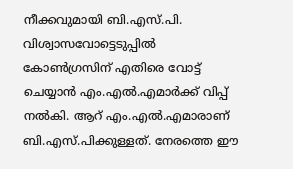നീക്കവുമായി ബി.എസ്.പി. വിശ്വാസവോട്ടെടുപ്പില്‍ കോണ്‍ഗ്രസിന് എതിരെ വോട്ട് ചെയ്യാന്‍ എം.എല്‍.എമാര്‍ക്ക് വിപ്പ് നല്‍കി. ആറ് എം.എല്‍.എമാരാണ് ബി.എസ്.പിക്കുള്ളത്. നേരത്തെ ഈ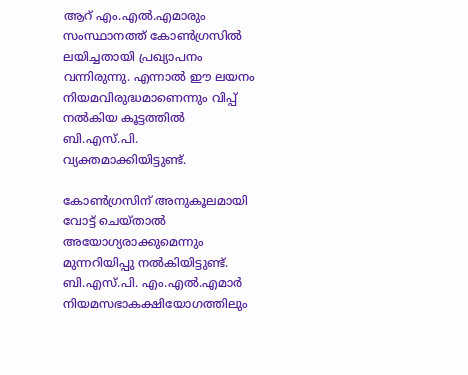ആറ് എം.എല്‍.എമാരും സംസ്ഥാനത്ത് കോണ്‍ഗ്രസില്‍ ലയിച്ചതായി പ്രഖ്യാപനം വന്നിരുന്നു. എന്നാല്‍ ഈ ലയനം നിയമവിരുദ്ധമാണെന്നും വിപ്പ് നല്‍കിയ കൂട്ടത്തില്‍ ബി.എസ്.പി. വ്യക്തമാക്കിയിട്ടുണ്ട്.

കോണ്‍ഗ്രസിന് അനുകൂലമായി വോട്ട് ചെയ്താല്‍ അയോഗ്യരാക്കുമെന്നും മുന്നറിയിപ്പു നല്‍കിയിട്ടുണ്ട്. ബി.എസ്.പി. എം.എല്‍.എമാര്‍ നിയമസഭാകക്ഷിയോഗത്തിലും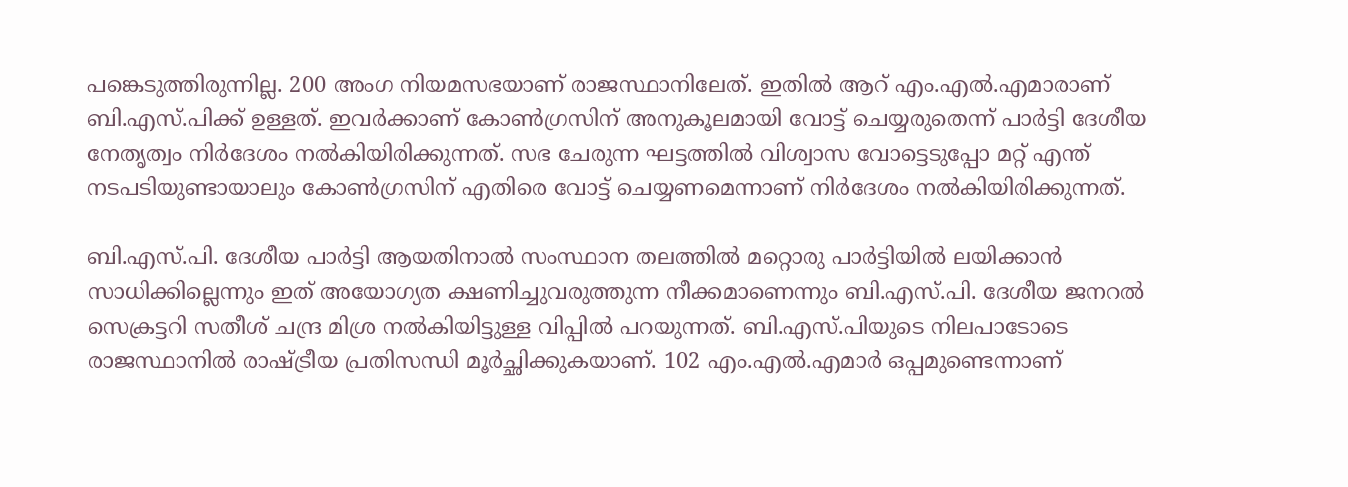പങ്കെടുത്തിരുന്നില്ല. 200 അംഗ നിയമസഭയാണ് രാജസ്ഥാനിലേത്. ഇതില്‍ ആറ് എം.എല്‍.എമാരാണ് ബി.എസ്.പിക്ക് ഉള്ളത്. ഇവര്‍ക്കാണ് കോണ്‍ഗ്രസിന് അനുകൂലമായി വോട്ട് ചെയ്യരുതെന്ന് പാര്‍ട്ടി ദേശീയ നേതൃത്വം നിര്‍ദേശം നല്‍കിയിരിക്കുന്നത്. സഭ ചേരുന്ന ഘട്ടത്തില്‍ വിശ്വാസ വോട്ടെടുപ്പോ മറ്റ് എന്ത് നടപടിയുണ്ടായാലും കോണ്‍ഗ്രസിന് എതിരെ വോട്ട് ചെയ്യണമെന്നാണ് നിര്‍ദേശം നല്‍കിയിരിക്കുന്നത്.

ബി.എസ്.പി. ദേശീയ പാര്‍ട്ടി ആയതിനാല്‍ സംസ്ഥാന തലത്തില്‍ മറ്റൊരു പാര്‍ട്ടിയില്‍ ലയിക്കാന്‍ സാധിക്കില്ലെന്നും ഇത് അയോഗ്യത ക്ഷണിച്ചുവരുത്തുന്ന നീക്കമാണെന്നും ബി.എസ്.പി. ദേശീയ ജനറല്‍ സെക്രട്ടറി സതീശ് ചന്ദ്ര മിശ്ര നല്‍കിയിട്ടുള്ള വിപ്പില്‍ പറയുന്നത്. ബി.എസ്.പിയുടെ നിലപാടോടെ രാജസ്ഥാനില്‍ രാഷ്ട്രീയ പ്രതിസന്ധി മൂര്‍ച്ഛിക്കുകയാണ്. 102 എം.എല്‍.എമാര്‍ ഒപ്പമുണ്ടെന്നാണ്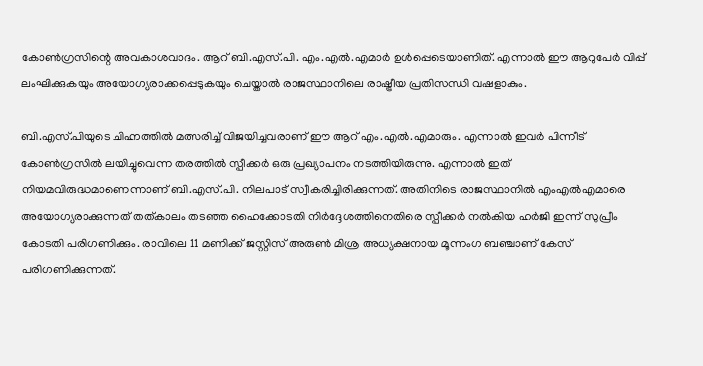കോണ്‍ഗ്രസിന്റെ അവകാശവാദം. ആറ് ബി.എസ്.പി. എം.എല്‍.എമാര്‍ ഉള്‍പ്പെടെയാണിത്. എന്നാല്‍ ഈ ആറുപേര്‍ വിപ്പ് ലംഘിക്കുകയും അയോഗ്യരാക്കപ്പെടുകയും ചെയ്താല്‍ രാജസ്ഥാനിലെ രാഷ്ട്രീയ പ്രതിസന്ധി വഷളാകും.

ബി.എസ്.പിയുടെ ചിഹ്നത്തില്‍ മത്സരിച്ച് വിജയിച്ചവരാണ് ഈ ആറ് എം.എല്‍.എമാരും. എന്നാല്‍ ഇവര്‍ പിന്നീട് കോണ്‍ഗ്രസില്‍ ലയിച്ചുവെന്ന തരത്തില്‍ സ്പീക്കര്‍ ഒരു പ്രഖ്യാപനം നടത്തിയിരുന്നു. എന്നാല്‍ ഇത് നിയമവിരുദ്ധമാണെന്നാണ് ബി.എസ്.പി. നിലപാട് സ്വീകരിച്ചിരിക്കുന്നത്. അതിനിടെ രാജസ്ഥാനിൽ എംഎൽഎമാരെ അയോഗ്യരാക്കുന്നത് തത്കാലം തടഞ്ഞ ഹൈക്കോടതി നിർദ്ദേശത്തിനെതിരെ സ്പീക്കർ നൽകിയ ഹർജി ഇന്ന് സുപ്രീം കോടതി പരിഗണിക്കും. രാവിലെ 11 മണിക്ക് ജസ്റ്റിസ് അരുൺ മിശ്ര അധ്യക്ഷനായ മൂന്നംഗ ബഞ്ചാണ് കേസ് പരിഗണിക്കുന്നത്.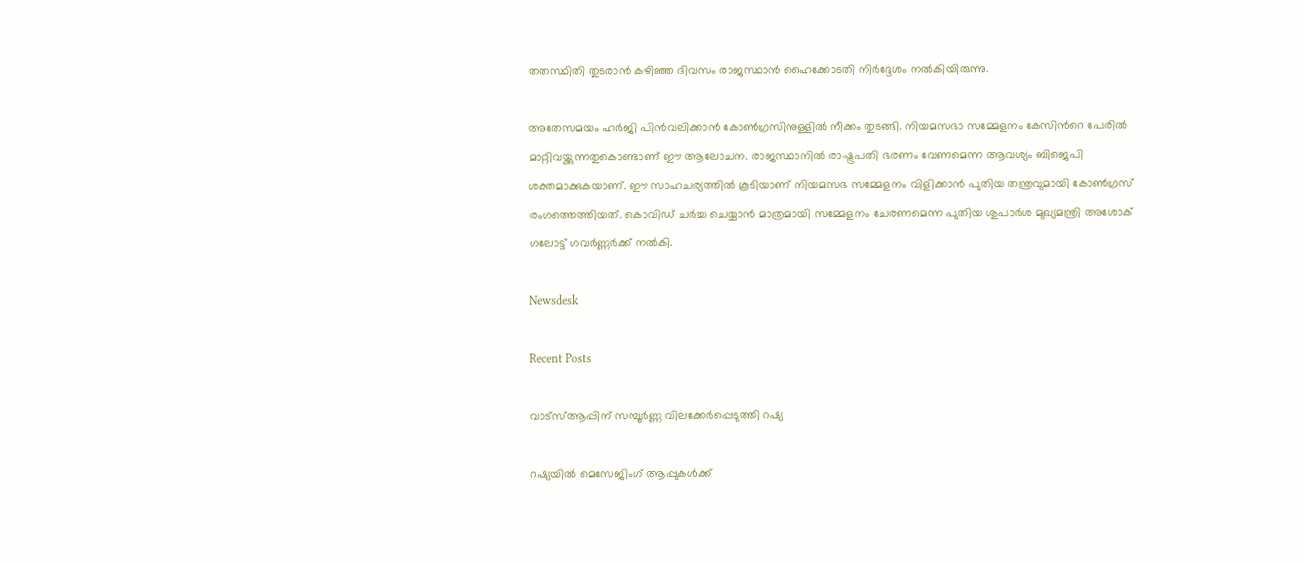തതസ്ഥിതി തുടരാൻ കഴിഞ്ഞ ദിവസം രാജസ്ഥാൻ ഹൈക്കോടതി നിർദ്ദേശം നൽകിയിരുന്നു.

അതേസമയം ഹർജി പിൻവലിക്കാൻ കോൺഗ്രസിനുള്ളിൽ നീക്കം തുടങ്ങി. നിയമസഭാ സമ്മേളനം കേസിന്‍റെ പേരിൽ മാറ്റിവയ്ക്കുന്നതുകൊണ്ടാണ് ഈ ആലോചന. രാജസ്ഥാനിൽ രാഷ്ട്രപതി ഭരണം വേണമെന്ന ആവശ്യം ബിജെപി ശക്തമാക്കുകയാണ്. ഈ സാഹചര്യത്തിൽ കൂടിയാണ് നിയമസഭ സമ്മേളനം വിളിക്കാൻ പുതിയ തന്ത്രവുമായി കോൺഗ്രസ് രംഗത്തെത്തിയത്. കൊവിഡ് ചർച്ച ചെയ്യാൻ മാത്രമായി സമ്മേളനം ചേരണമെന്ന പുതിയ ശുപാർശ മുഖ്യമന്ത്രി അശോക് ഗലോട്ട് ഗവർണ്ണർക്ക് നൽകി.

Newsdesk

Recent Posts

വാട്സ്ആപ്പിന് സമ്പൂർണ്ണ വിലക്കേർപ്പെടുത്തി റഷ്യ

റഷ്യയിൽ മെസേജിംഗ് ആപ്പുകൾക്ക്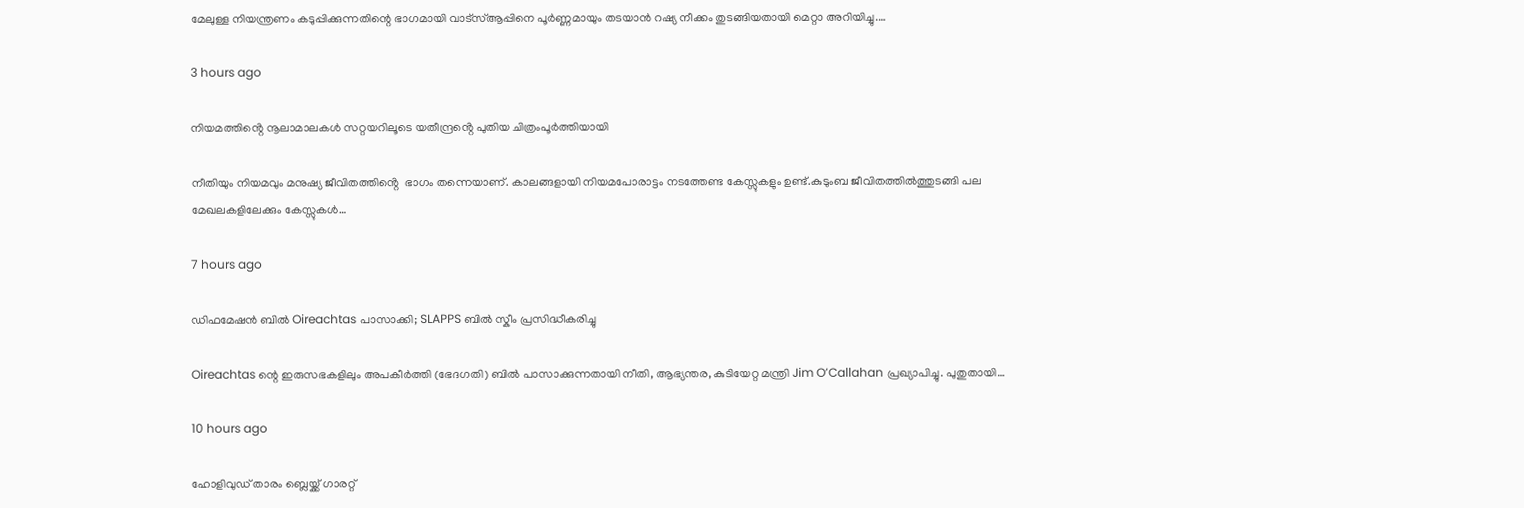മേലുള്ള നിയന്ത്രണം കടുപ്പിക്കുന്നതിന്റെ ഭാഗമായി വാട്സ്ആപ്പിനെ പൂർണ്ണമായും തടയാൻ റഷ്യ നീക്കം തുടങ്ങിയതായി മെറ്റാ അറിയിച്ചു.…

3 hours ago

നിയമത്തിൻ്റെ നൂലാമാലകൾ സറ്റയറിലൂടെ യതീന്ദ്രൻ്റെ പുതിയ ചിത്രംപൂർത്തിയായി

നീതിയും നിയമവും മനുഷ്യ ജീവിതത്തിൻ്റെ  ഭാഗം തന്നെയാണ്. കാലങ്ങളായി നിയമപോരാട്ടം നടത്തേണ്ട കേസ്സുകളും ഉണ്ട്.കുടുംബ ജീവിതത്തിൽത്തുടങ്ങി പല മേഖലകളിലേക്കും കേസ്സുകൾ…

7 hours ago

ഡിഫമേഷൻ ബിൽ Oireachtas പാസാക്കി; SLAPPS ബിൽ സ്കീം പ്രസിദ്ധീകരിച്ചു

Oireachtas ന്റെ ഇരുസഭകളിലും അപകീർത്തി (ഭേദഗതി) ബിൽ പാസാക്കുന്നതായി നീതി, ആഭ്യന്തര, കുടിയേറ്റ മന്ത്രി Jim O’Callahan പ്രഖ്യാപിച്ചു. പുതുതായി…

10 hours ago

ഹോളിവുഡ് താരം ബ്ലെയ്ക്ക് ഗാരറ്റ്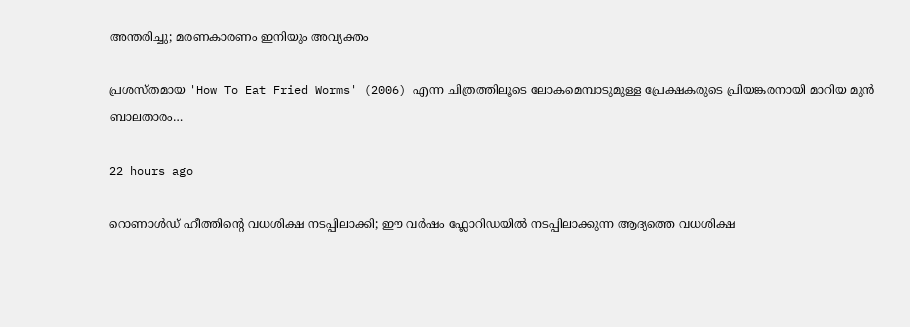അന്തരിച്ചു; മരണകാരണം ഇനിയും അവ്യക്തം

പ്രശസ്തമായ 'How To Eat Fried Worms' (2006) എന്ന ചിത്രത്തിലൂടെ ലോകമെമ്പാടുമുള്ള പ്രേക്ഷകരുടെ പ്രിയങ്കരനായി മാറിയ മുൻ ബാലതാരം…

22 hours ago

റൊണാൾഡ് ഹീത്തിന്റെ വധശിക്ഷ നടപ്പിലാക്കി; ഈ വർഷം ഫ്ലോറിഡയിൽ നടപ്പിലാക്കുന്ന ആദ്യത്തെ വധശിക്ഷ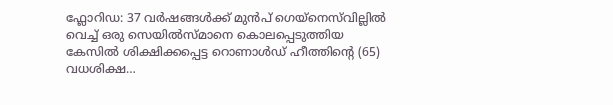ഫ്ലോറിഡ: 37 വർഷങ്ങൾക്ക് മുൻപ് ഗെയ്‌നെസ്‌വില്ലിൽ വെച്ച് ഒരു സെയിൽസ്മാനെ കൊലപ്പെടുത്തിയ കേസിൽ ശിക്ഷിക്കപ്പെട്ട റൊണാൾഡ് ഹീത്തിന്റെ (65) വധശിക്ഷ…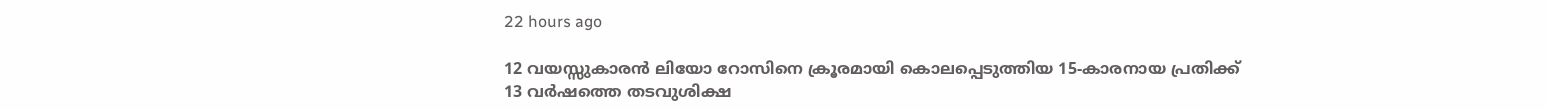22 hours ago

12 വയസ്സുകാരൻ ലിയോ റോസിനെ ക്രൂരമായി കൊലപ്പെടുത്തിയ 15-കാരനായ പ്രതിക്ക്‌ 13 വർഷത്തെ തടവുശിക്ഷ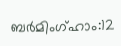ബർമിംഗ്ഹാം:12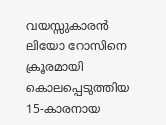വയസ്സുകാരൻ ലിയോ റോസിനെ ക്രൂരമായി കൊലപ്പെടുത്തിയ 15-കാരനായ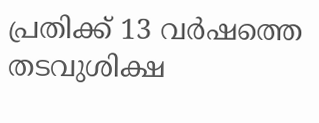പ്രതിക്ക്‌ 13 വർഷത്തെ തടവുശിക്ഷ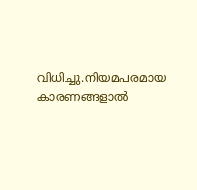വിധിച്ചു.നിയമപരമായ കാരണങ്ങളാൽ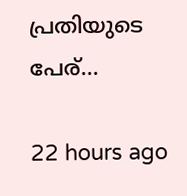പ്രതിയുടെ പേര്…

22 hours ago